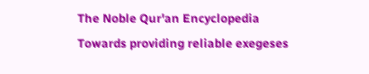The Noble Qur'an Encyclopedia
Towards providing reliable exegeses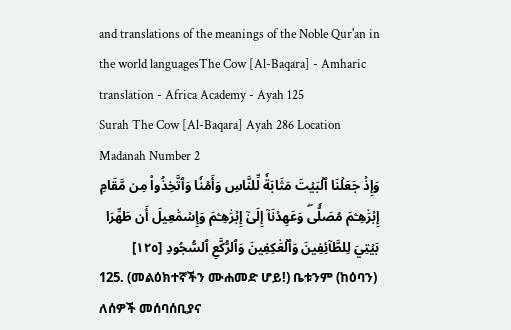and translations of the meanings of the Noble Qur'an in the world languagesThe Cow [Al-Baqara] - Amharic translation - Africa Academy - Ayah 125
Surah The Cow [Al-Baqara] Ayah 286 Location Madanah Number 2
وَإِذۡ جَعَلۡنَا ٱلۡبَيۡتَ مَثَابَةٗ لِّلنَّاسِ وَأَمۡنٗا وَٱتَّخِذُواْ مِن مَّقَامِ إِبۡرَٰهِـۧمَ مُصَلّٗىۖ وَعَهِدۡنَآ إِلَىٰٓ إِبۡرَٰهِـۧمَ وَإِسۡمَٰعِيلَ أَن طَهِّرَا بَيۡتِيَ لِلطَّآئِفِينَ وَٱلۡعَٰكِفِينَ وَٱلرُّكَّعِ ٱلسُّجُودِ [١٢٥]
125. (መልዕክተኛችን ሙሐመድ ሆይ!) ቤቱንም (ከዕባን) ለሰዎች መሰባሰቢያና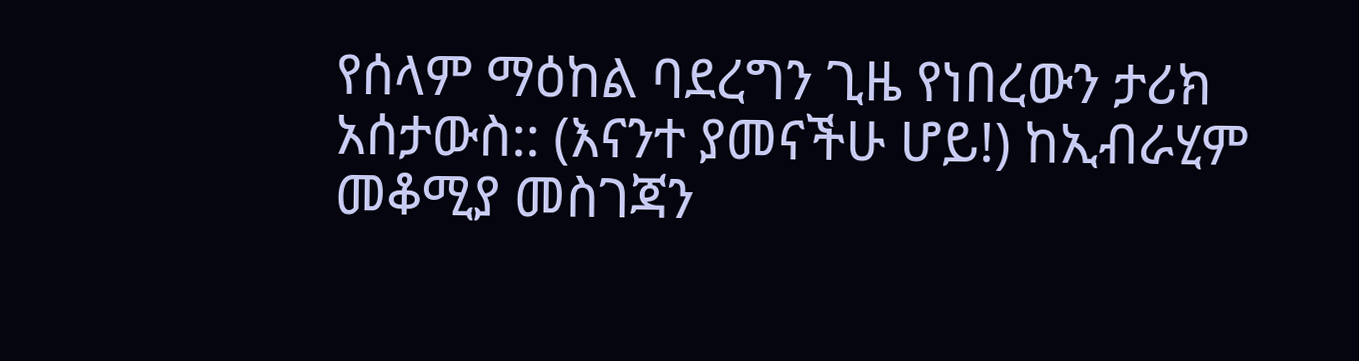የሰላም ማዕከል ባደረግን ጊዜ የነበረውን ታሪክ አሰታውስ:: (እናንተ ያመናችሁ ሆይ!) ከኢብራሂም መቆሚያ መስገጃን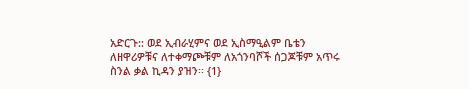አድርጉ:: ወደ ኢብራሂምና ወደ ኢስማዒልም ቤቴን ለዘዋሪዎቹና ለተቀማጮቹም ለአጎንባሾች ሰጋጆቹም አጥሩ ስንል ቃል ኪዳን ያዝን፡፡ {1}